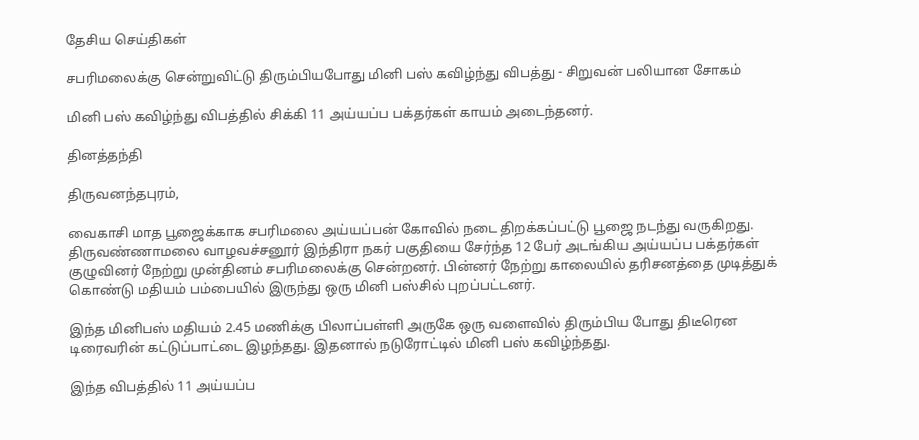தேசிய செய்திகள்

சபரிமலைக்கு சென்றுவிட்டு திரும்பியபோது மினி பஸ் கவிழ்ந்து விபத்து - சிறுவன் பலியான சோகம்

மினி பஸ் கவிழ்ந்து விபத்தில் சிக்கி 11 அய்யப்ப பக்தர்கள் காயம் அடைந்தனர்.

தினத்தந்தி

திருவனந்தபுரம்,

வைகாசி மாத பூஜைக்காக சபரிமலை அய்யப்பன் கோவில் நடை திறக்கப்பட்டு பூஜை நடந்து வருகிறது. திருவண்ணாமலை வாழவச்சனூர் இந்திரா நகர் பகுதியை சேர்ந்த 12 பேர் அடங்கிய அய்யப்ப பக்தர்கள் குழுவினர் நேற்று முன்தினம் சபரிமலைக்கு சென்றனர். பின்னர் நேற்று காலையில் தரிசனத்தை முடித்துக் கொண்டு மதியம் பம்பையில் இருந்து ஒரு மினி பஸ்சில் புறப்பட்டனர்.

இந்த மினிபஸ் மதியம் 2.45 மணிக்கு பிலாப்பள்ளி அருகே ஒரு வளைவில் திரும்பிய போது திடீரென டிரைவரின் கட்டுப்பாட்டை இழந்தது. இதனால் நடுரோட்டில் மினி பஸ் கவிழ்ந்தது.

இந்த விபத்தில் 11 அய்யப்ப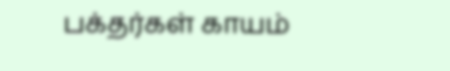பக்தர்கள் காயம்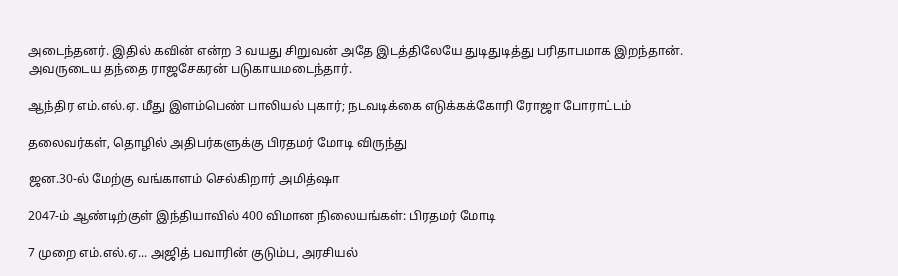அடைந்தனர். இதில் கவின் என்ற 3 வயது சிறுவன் அதே இடத்திலேயே துடிதுடித்து பரிதாபமாக இறந்தான். அவருடைய தந்தை ராஜசேகரன் படுகாயமடைந்தார்.

ஆந்திர எம்.எல்.ஏ. மீது இளம்பெண் பாலியல் புகார்; நடவடிக்கை எடுக்கக்கோரி ரோஜா போராட்டம்

தலைவர்கள், தொழில் அதிபர்களுக்கு பிரதமர் மோடி விருந்து

ஜன.30-ல் மேற்கு வங்காளம் செல்கிறார் அமித்ஷா

2047-ம் ஆண்டிற்குள் இந்தியாவில் 400 விமான நிலையங்கள்: பிரதமர் மோடி

7 முறை எம்.எல்.ஏ... அஜித் பவாரின் குடும்ப, அரசியல்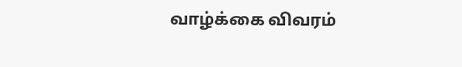வாழ்க்கை விவரம்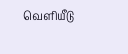வெளியீடு